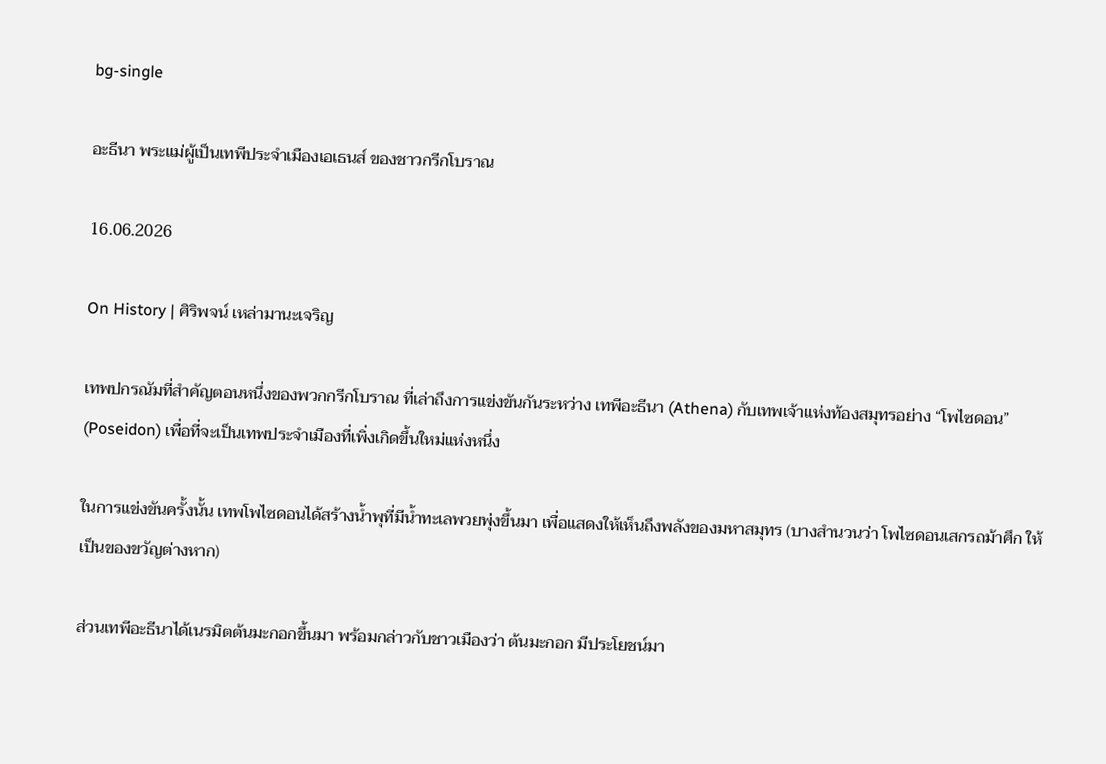bg-single

อะธีนา พระแม่ผู้เป็นเทพีประจำเมืองเอเธนส์ ของชาวกรีกโบราณ

16.06.2026

On History | ศิริพจน์ เหล่ามานะเจริญ

เทพปกรณัมที่สำคัญตอนหนึ่งของพวกกรีกโบราณ ที่เล่าถึงการแข่งขันกันระหว่าง เทพีอะธีนา (Athena) กับเทพเจ้าแห่งท้องสมุทรอย่าง “โพไซดอน” (Poseidon) เพื่อที่จะเป็นเทพประจำเมืองที่เพิ่งเกิดขึ้นใหม่แห่งหนึ่ง

ในการแข่งขันครั้งนั้น เทพโพไซดอนได้สร้างน้ำพุที่มีน้ำทะเลพวยพุ่งขึ้นมา เพื่อแสดงให้เห็นถึงพลังของมหาสมุทร (บางสำนวนว่า โพไซดอนเสกรถม้าศึก ให้เป็นของขวัญต่างหาก)

ส่วนเทพีอะธีนาได้เนรมิตต้นมะกอกขึ้นมา พร้อมกล่าวกับชาวเมืองว่า ต้นมะกอก มีประโยชน์มา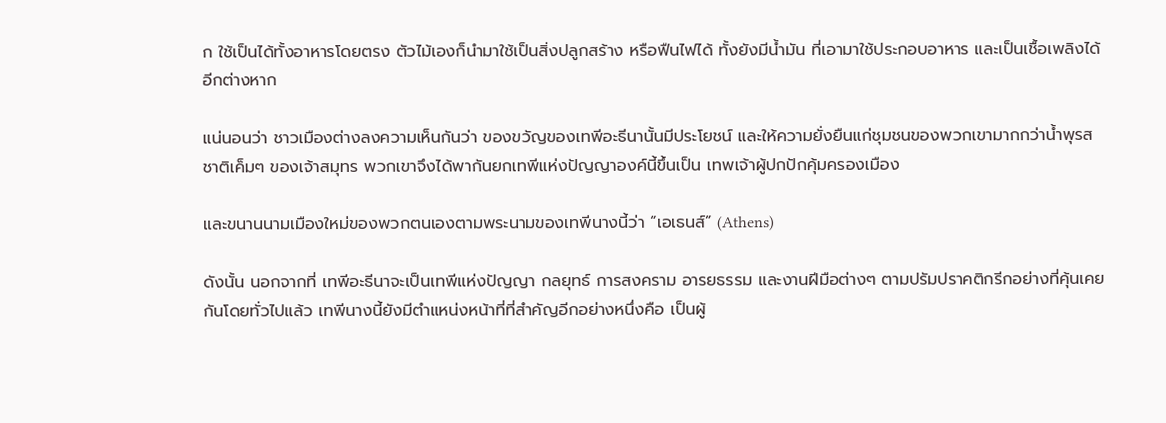ก ใช้เป็นได้ทั้งอาหารโดยตรง ตัวไม้เองก็นำมาใช้เป็นสิ่งปลูกสร้าง หรือฟืนไฟได้ ทั้งยังมีน้ำมัน ที่เอามาใช้ประกอบอาหาร และเป็นเชื้อเพลิงได้อีกต่างหาก

แน่นอนว่า ชาวเมืองต่างลงความเห็นกันว่า ของขวัญของเทพีอะธีนานั้นมีประโยชน์ และให้ความยั่งยืนแก่ชุมชนของพวกเขามากกว่าน้ำพุรสชาติเค็มๆ ของเจ้าสมุทร พวกเขาจึงได้พากันยกเทพีแห่งปัญญาองค์นี้ขึ้นเป็น เทพเจ้าผู้ปกปักคุ้มครองเมือง

และขนานนามเมืองใหม่ของพวกตนเองตามพระนามของเทพีนางนี้ว่า “เอเธนส์” (Athens)

ดังนั้น นอกจากที่ เทพีอะธีนาจะเป็นเทพีแห่งปัญญา กลยุทธ์ การสงคราม อารยธรรม และงานฝีมือต่างๆ ตามปรัมปราคติกรีกอย่างที่คุ้นเคยกันโดยทั่วไปแล้ว เทพีนางนี้ยังมีตำแหน่งหน้าที่ที่สำคัญอีกอย่างหนึ่งคือ เป็นผู้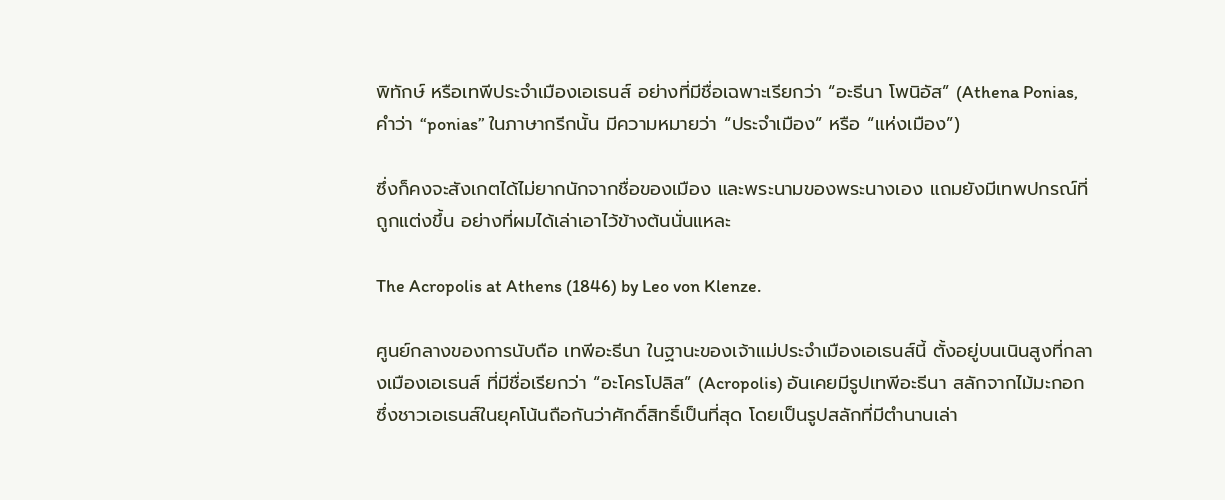พิทักษ์ หรือเทพีประจำเมืองเอเธนส์ อย่างที่มีชื่อเฉพาะเรียกว่า “อะธีนา โพนิอัส” (Athena Ponias, คำว่า “ponias” ในภาษากรีกนั้น มีความหมายว่า “ประจำเมือง” หรือ “แห่งเมือง”)

ซึ่งก็คงจะสังเกตได้ไม่ยากนักจากชื่อของเมือง และพระนามของพระนางเอง แถมยังมีเทพปกรณ์ที่ถูกแต่งขึ้น อย่างที่ผมได้เล่าเอาไว้ข้างต้นนั่นแหละ

The Acropolis at Athens (1846) by Leo von Klenze.

ศูนย์กลางของการนับถือ เทพีอะธีนา ในฐานะของเจ้าแม่ประจำเมืองเอเธนส์นี้ ตั้งอยู่บนเนินสูงที่กลางเมืองเอเธนส์ ที่มีชื่อเรียกว่า “อะโครโปลิส” (Acropolis) อันเคยมีรูปเทพีอะธีนา สลักจากไม้มะกอก ซึ่งชาวเอเธนส์ในยุคโน้นถือกันว่าศักดิ์สิทธิ์เป็นที่สุด โดยเป็นรูปสลักที่มีตำนานเล่า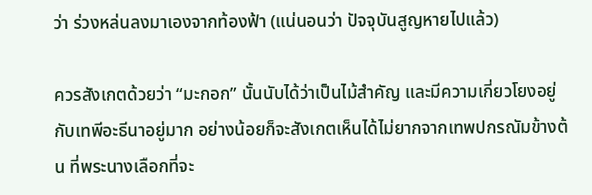ว่า ร่วงหล่นลงมาเองจากท้องฟ้า (แน่นอนว่า ปัจจุบันสูญหายไปแล้ว)

ควรสังเกตด้วยว่า “มะกอก” นั้นนับได้ว่าเป็นไม้สำคัญ และมีความเกี่ยวโยงอยู่กับเทพีอะธีนาอยู่มาก อย่างน้อยก็จะสังเกตเห็นได้ไม่ยากจากเทพปกรณัมข้างต้น ที่พระนางเลือกที่จะ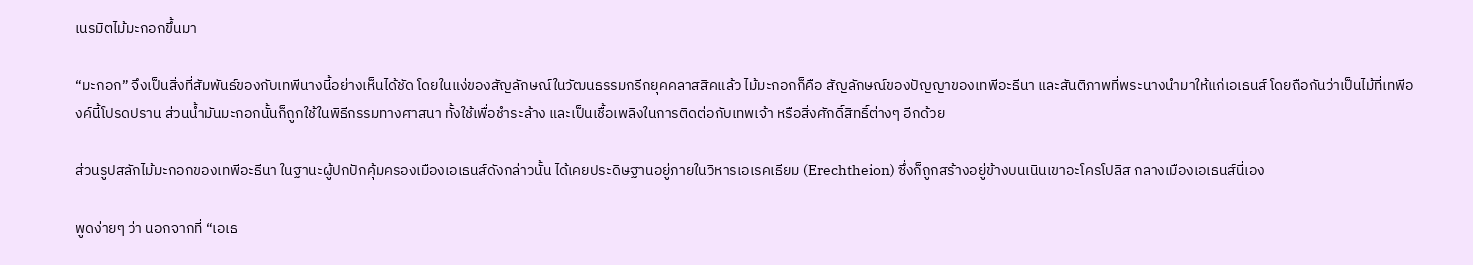เนรมิตไม้มะกอกขึ้นมา

“มะกอก” จึงเป็นสิ่งที่สัมพันธ์ของกับเทพีนางนี้อย่างเห็นได้ชัด โดยในแง่ของสัญลักษณ์ในวัฒนธรรมกรีกยุคคลาสสิคแล้ว ไม้มะกอกก็คือ สัญลักษณ์ของปัญญาของเทพีอะธีนา และสันติภาพที่พระนางนำมาให้แก่เอเธนส์ โดยถือกันว่าเป็นไม้ที่เทพีองค์นี้โปรดปราน ส่วนน้ำมันมะกอกนั้นก็ถูกใช้ในพิธีกรรมทางศาสนา ทั้งใช้เพื่อชำระล้าง และเป็นเชื้อเพลิงในการติดต่อกับเทพเจ้า หรือสิ่งศักดิ์สิทธิ์ต่างๆ อีกด้วย

ส่วนรูปสลักไม้มะกอกของเทพีอะธีนา ในฐานะผู้ปกปักคุ้มครองเมืองเอเธนส์ดังกล่าวนั้น ได้เคยประดิษฐานอยู่ภายในวิหารเอเรคเธียม (Erechtheion) ซึ่งก็ถูกสร้างอยู่ข้างบนเนินเขาอะโครโปลิส กลางเมืองเอเธนส์นี่เอง

พูดง่ายๆ ว่า นอกจากที่ “เอเธ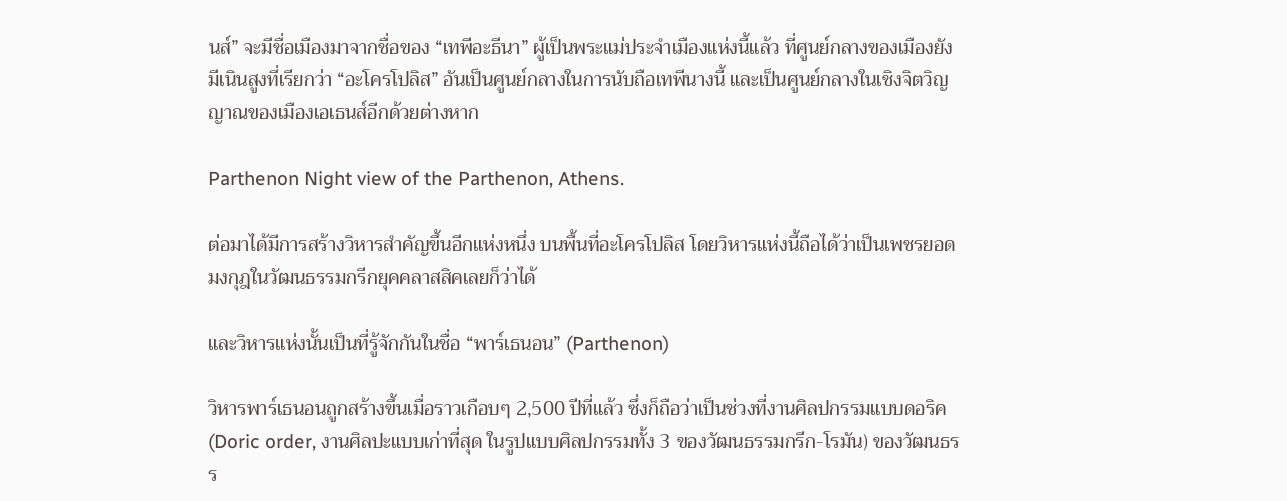นส์” จะมีชื่อเมืองมาจากชื่อของ “เทพีอะธีนา” ผู้เป็นพระแม่ประจำเมืองแห่งนี้แล้ว ที่ศูนย์กลางของเมืองยังมีเนินสูงที่เรียกว่า “อะโครโปลิส” อันเป็นศูนย์กลางในการนับถือเทพีนางนี้ และเป็นศูนย์กลางในเชิงจิตวิญญาณของเมืองเอเธนส์อีกด้วยต่างหาก

Parthenon Night view of the Parthenon, Athens.

ต่อมาได้มีการสร้างวิหารสำคัญขึ้นอีกแห่งหนึ่ง บนพื้นที่อะโครโปลิส โดยวิหารแห่งนี้ถือได้ว่าเป็นเพชรยอดมงกุฎในวัฒนธรรมกรีกยุคคลาสสิคเลยก็ว่าได้

และวิหารแห่งนั้นเป็นที่รู้จักกันในชื่อ “พาร์เธนอน” (Parthenon)

วิหารพาร์เธนอนถูกสร้างขึ้นเมื่อราวเกือบๆ 2,500 ปีที่แล้ว ซึ่งก็ถือว่าเป็นช่วงที่งานศิลปกรรมแบบดอริค (Doric order, งานศิลปะแบบเก่าที่สุด ในรูปแบบศิลปกรรมทั้ง 3 ของวัฒนธรรมกรีก-โรมัน) ของวัฒนธรร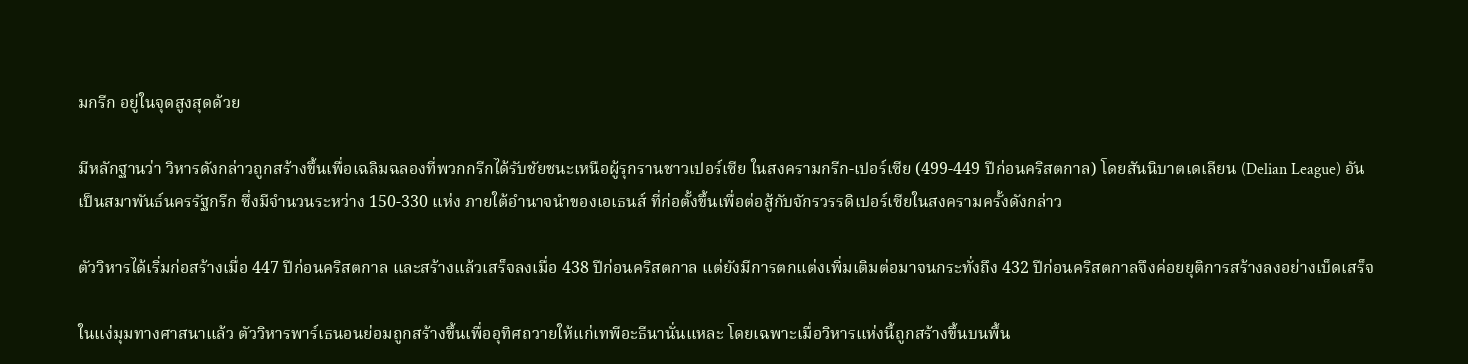มกรีก อยู่ในจุดสูงสุดด้วย

มีหลักฐานว่า วิหารดังกล่าวถูกสร้างขึ้นเพื่อเฉลิมฉลองที่พวกกรีกได้รับชัยชนะเหนือผู้รุกรานชาวเปอร์เซีย ในสงครามกรีก-เปอร์เซีย (499-449 ปีก่อนคริสตกาล) โดยสันนิบาตเดเลียน (Delian League) อันเป็นสมาพันธ์นครรัฐกรีก ซึ่งมีจำนวนระหว่าง 150-330 แห่ง ภายใต้อำนาจนำของเอเธนส์ ที่ก่อตั้งขึ้นเพื่อต่อสู้กับจักรวรรดิเปอร์เซียในสงครามครั้งดังกล่าว

ตัววิหารได้เริ่มก่อสร้างเมื่อ 447 ปีก่อนคริสตกาล และสร้างแล้วเสร็จลงเมื่อ 438 ปีก่อนคริสตกาล แต่ยังมีการตกแต่งเพิ่มเติมต่อมาจนกระทั่งถึง 432 ปีก่อนคริสตกาลจึงค่อยยุติการสร้างลงอย่างเบ็ดเสร็จ

ในแง่มุมทางศาสนาแล้ว ตัววิหารพาร์เธนอนย่อมถูกสร้างขึ้นเพื่ออุทิศถวายให้แก่เทพีอะธีนานั่นแหละ โดยเฉพาะเมื่อวิหารแห่งนี้ถูกสร้างขึ้นบนพื้น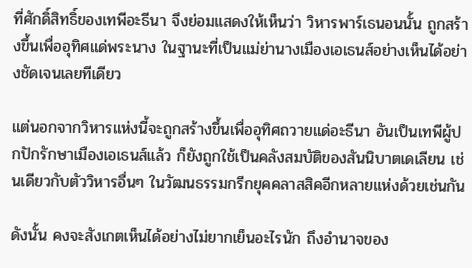ที่ศักดิ์สิทธิ์ของเทพีอะธีนา จึงย่อมแสดงให้เห็นว่า วิหารพาร์เธนอนนั้น ถูกสร้างขึ้นเพื่ออุทิศแด่พระนาง ในฐานะที่เป็นแม่ย่านางเมืองเอเธนส์อย่างเห็นได้อย่างชัดเจนเลยทีเดียว

แต่นอกจากวิหารแห่งนี้จะถูกสร้างขึ้นเพื่ออุทิศถวายแด่อะธีนา อันเป็นเทพีผู้ปกปักรักษาเมืองเอเธนส์แล้ว ก็ยังถูกใช้เป็นคลังสมบัติของสันนิบาตเดเลียน เช่นเดียวกับตัววิหารอื่นๆ ในวัฒนธรรมกรีกยุคคลาสสิคอีกหลายแห่งด้วยเช่นกัน

ดังนั้น คงจะสังเกตเห็นได้อย่างไม่ยากเย็นอะไรนัก ถึงอำนาจของ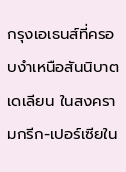กรุงเอเธนส์ที่ครอบงำเหนือสันนิบาตเดเลียน ในสงครามกรีก-เปอร์เซียใน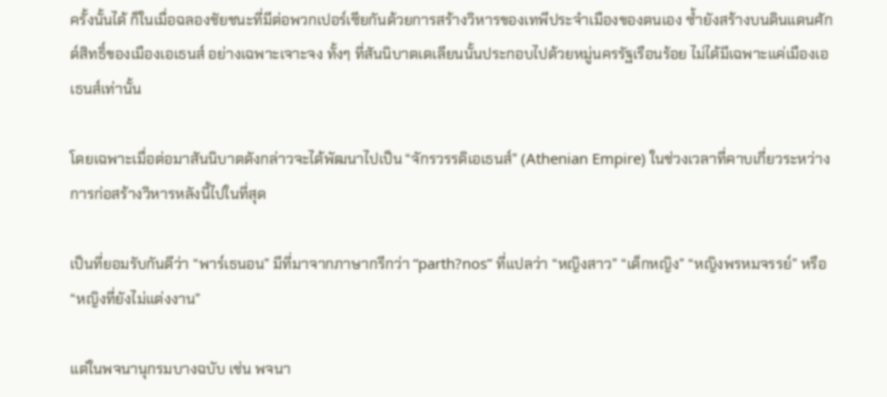ครั้งนั้นได้ ก็ในเมื่อฉลองชัยชนะที่มีต่อพวกเปอร์เซียกันด้วยการสร้างวิหารของเทพีประจำเมืองของตนเอง ซ้ำยังสร้างบนดินแดนศักด์สิทธิ์ของเมืองเอเธนส์ อย่างเฉพาะเจาะจง ทั้งๆ ที่สันนิบาตเดเลียนนั้นประกอบไปด้วยหมู่นครรัฐเรือนร้อย ไม่ได้มีเฉพาะแค่เมืองเอเธนส์เท่านั้น

โดยเฉพาะเมื่อต่อมาสันนิบาตดังกล่าวจะได้พัฒนาไปเป็น “จักรวรรดิเอเธนส์” (Athenian Empire) ในช่วงเวลาที่คาบเกี่ยวระหว่างการก่อสร้างวิหารหลังนี้ไปในที่สุด

เป็นที่ยอมรับกันดีว่า “พาร์เธนอน” มีที่มาจากภาษากรีกว่า “parth?nos” ที่แปลว่า “หญิงสาว” “เด็กหญิง” “หญิงพรหมจรรย์” หรือ “หญิงที่ยังไม่แต่งงาน”

แต่ในพจนานุกรมบางฉบับ เช่น พจนา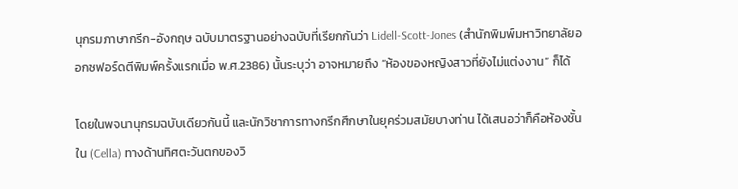นุกรมภาษากรีก-อังกฤษ ฉบับมาตรฐานอย่างฉบับที่เรียกกันว่า Lidell-Scott-Jones (สำนักพิมพ์มหาวิทยาลัยออกซฟอร์ดตีพิมพ์ครั้งแรกเมื่อ พ.ศ.2386) นั้นระบุว่า อาจหมายถึง “ห้องของหญิงสาวที่ยังไม่แต่งงาน” ก็ได้

โดยในพจนานุกรมฉบับเดียวกันนี้ และนักวิชาการทางกรีกศึกษาในยุคร่วมสมัยบางท่าน ได้เสนอว่าก็คือห้องชั้นใน (Cella) ทางด้านทิศตะวันตกของวิ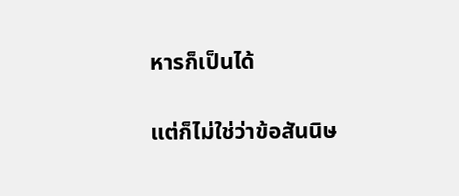หารก็เป็นได้

แต่ก็ไม่ใช่ว่าข้อสันนิษ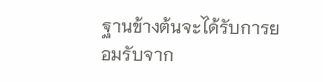ฐานข้างต้นจะได้รับการยอมรับจาก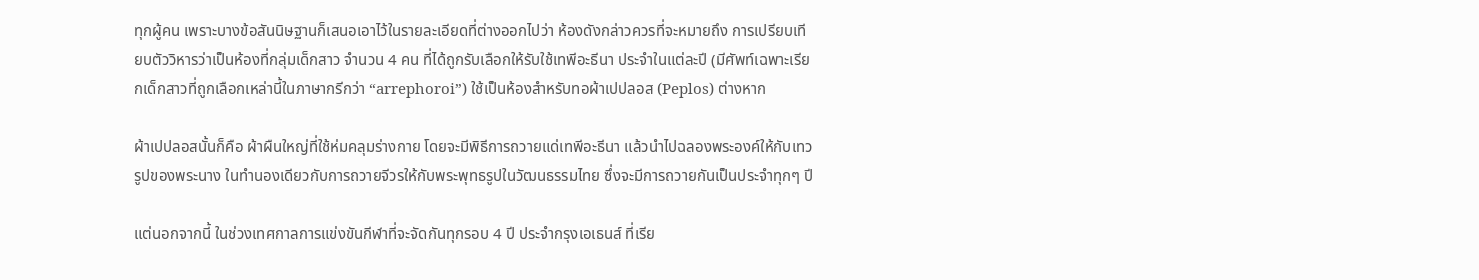ทุกผู้คน เพราะบางข้อสันนิษฐานก็เสนอเอาไว้ในรายละเอียดที่ต่างออกไปว่า ห้องดังกล่าวควรที่จะหมายถึง การเปรียบเทียบตัววิหารว่าเป็นห้องที่กลุ่มเด็กสาว จำนวน 4 คน ที่ได้ถูกรับเลือกให้รับใช้เทพีอะธีนา ประจำในแต่ละปี (มีศัพท์เฉพาะเรียกเด็กสาวที่ถูกเลือกเหล่านี้ในภาษากรีกว่า “arrephoroi”) ใช้เป็นห้องสำหรับทอผ้าเปปลอส (Peplos) ต่างหาก

ผ้าเปปลอสนั้นก็คือ ผ้าผืนใหญ่ที่ใช้ห่มคลุมร่างกาย โดยจะมีพิธีการถวายแด่เทพีอะธีนา แล้วนำไปฉลองพระองค์ให้กับเทวรูปของพระนาง ในทำนองเดียวกับการถวายจีวรให้กับพระพุทธรูปในวัฒนธรรมไทย ซึ่งจะมีการถวายกันเป็นประจำทุกๆ ปี

แต่นอกจากนี้ ในช่วงเทศกาลการแข่งขันกีฬาที่จะจัดกันทุกรอบ 4 ปี ประจำกรุงเอเธนส์ ที่เรีย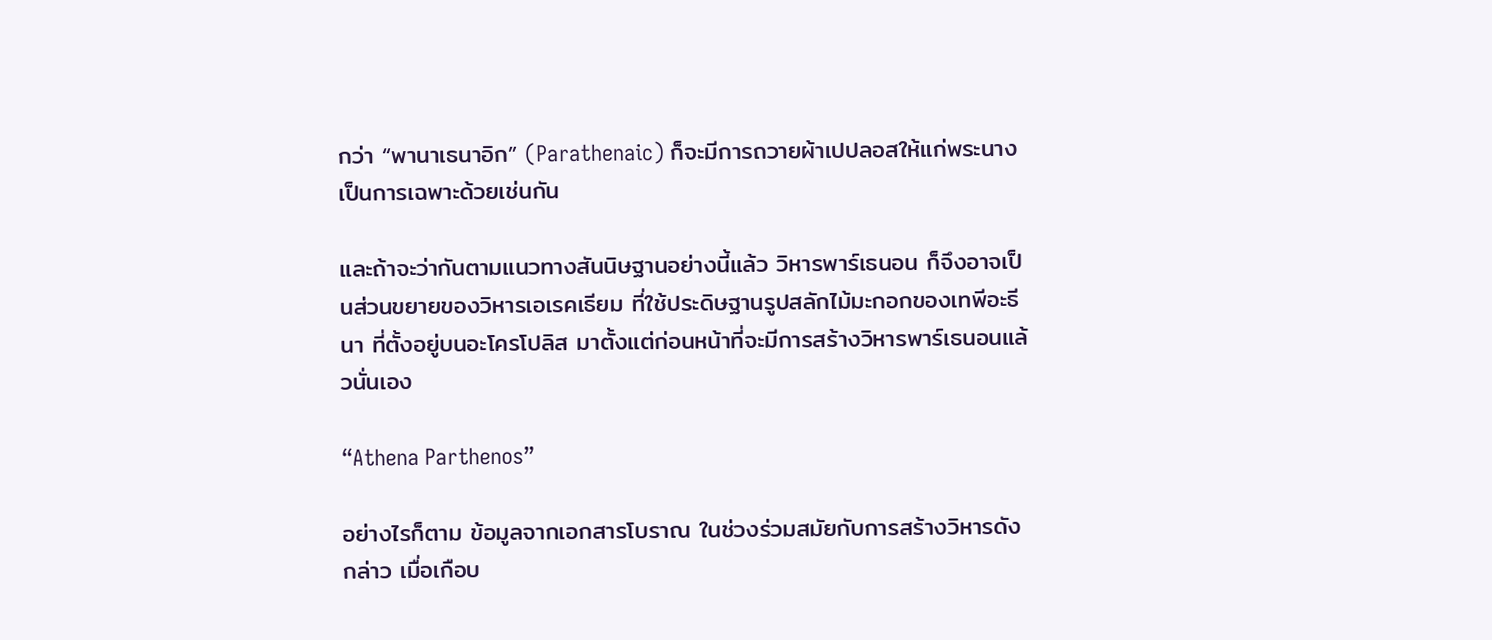กว่า “พานาเธนาอิก” (Parathenaic) ก็จะมีการถวายผ้าเปปลอสให้แก่พระนางเป็นการเฉพาะด้วยเช่นกัน

และถ้าจะว่ากันตามแนวทางสันนิษฐานอย่างนี้แล้ว วิหารพาร์เธนอน ก็จึงอาจเป็นส่วนขยายของวิหารเอเรคเธียม ที่ใช้ประดิษฐานรูปสลักไม้มะกอกของเทพีอะธีนา ที่ตั้งอยู่บนอะโครโปลิส มาตั้งแต่ก่อนหน้าที่จะมีการสร้างวิหารพาร์เธนอนแล้วนั่นเอง

“Athena Parthenos”

อย่างไรก็ตาม ข้อมูลจากเอกสารโบราณ ในช่วงร่วมสมัยกับการสร้างวิหารดังกล่าว เมื่อเกือบ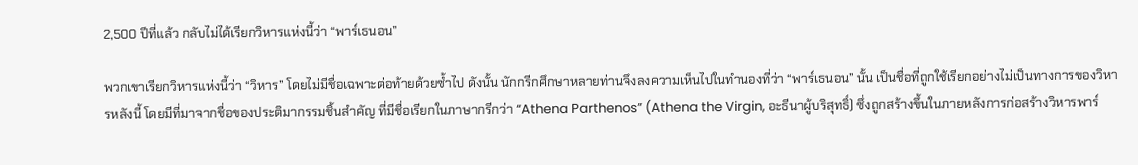2,500 ปีที่แล้ว กลับไม่ได้เรียกวิหารแห่งนี้ว่า “พาร์เธนอน”

พวกเขาเรียกวิหารแห่งนี้ว่า “วิหาร” โดยไม่มีชื่อเฉพาะต่อท้ายด้วยซ้ำไป ดังนั้น นักกรีกศึกษาหลายท่านจึงลงความเห็นไปในทำนองที่ว่า “พาร์เธนอน” นั้น เป็นชื่อที่ถูกใช้เรียกอย่างไม่เป็นทางการของวิหารหลังนี้ โดยมีที่มาจากชื่อของประติมากรรมชิ้นสำคัญ ที่มีชื่อเรียกในภาษากรีกว่า “Athena Parthenos” (Athena the Virgin, อะธีนาผู้บริสุทธิ์) ซึ่งถูกสร้างขึ้นในภายหลังการก่อสร้างวิหารพาร์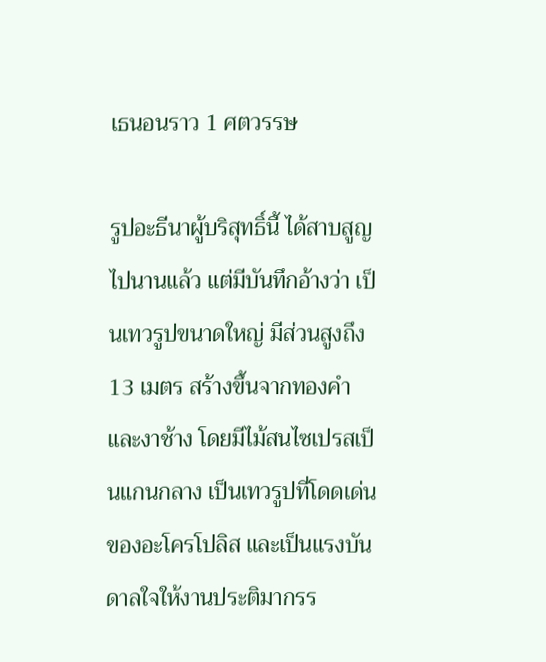เธนอนราว 1 ศตวรรษ

รูปอะธีนาผู้บริสุทธิ์นี้ ได้สาบสูญไปนานแล้ว แต่มีบันทึกอ้างว่า เป็นเทวรูปขนาดใหญ่ มีส่วนสูงถึง 13 เมตร สร้างขึ้นจากทองคำ และงาช้าง โดยมีไม้สนไซเปรสเป็นแกนกลาง เป็นเทวรูปที่โดดเด่นของอะโครโปลิส และเป็นแรงบันดาลใจให้งานประติมากรร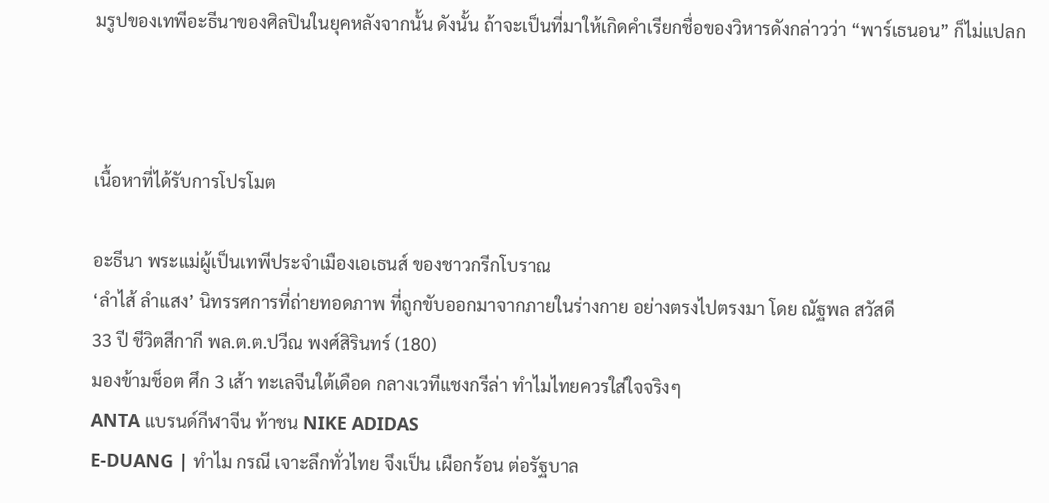มรูปของเทพีอะธีนาของศิลปินในยุคหลังจากนั้น ดังนั้น ถ้าจะเป็นที่มาให้เกิดคำเรียกชื่อของวิหารดังกล่าวว่า “พาร์เธนอน” ก็ไม่แปลก



เนื้อหาที่ได้รับการโปรโมต

อะธีนา พระแม่ผู้เป็นเทพีประจำเมืองเอเธนส์ ของชาวกรีกโบราณ
‘ลำไส้ ลำแสง’ นิทรรศการที่ถ่ายทอดภาพ ที่ถูกขับออกมาจากภายในร่างกาย อย่างตรงไปตรงมา โดย ณัฐพล สวัสดี
33 ปี ชีวิตสีกากี พล.ต.ต.ปวีณ พงศ์สิรินทร์ (180)
มองข้ามช็อต ศึก 3 เส้า ทะเลจีนใต้เดือด กลางเวทีแชงกรีล่า ทำไมไทยควรใส่ใจจริงๆ
ANTA แบรนด์กีฬาจีน ท้าชน NIKE ADIDAS
E-DUANG | ทำไม กรณี เจาะลึกทั่วไทย จึงเป็น เผือกร้อน ต่อรัฐบาล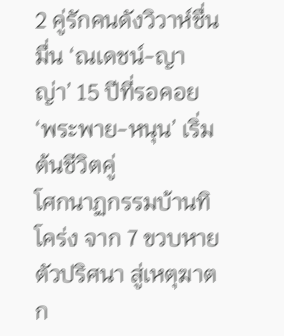2 คู่รักคนดังวิวาห์ชื่นมื่น ‘ณเดชน์-ญาญ่า’ 15 ปีที่รอคอย ‘พระพาย-หนุน’ เริ่มต้นชีวิตคู่
โศกนาฏกรรมบ้านทิโคร่ง จาก 7 ขวบหายตัวปริศนา สู่เหตุฆาตก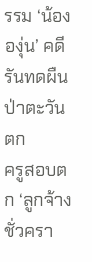รรม ‘น้ององุ่น’ คดีรันทดผืนป่าตะวันตก
ครูสอบตก ‘ลูกจ้างชั่วครา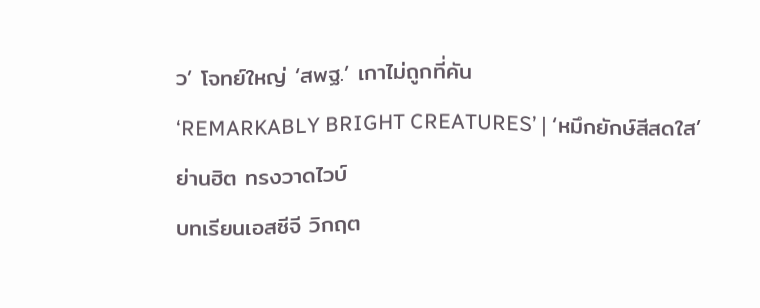ว’ โจทย์ใหญ่ ‘สพฐ.’ เกาไม่ถูกที่คัน
‘REMARKABLY BRIGHT CREATURES’ | ‘หมึกยักษ์สีสดใส’
ย่านฮิต ทรงวาดไวบ์
บทเรียนเอสซีจี วิกฤต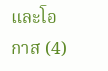และโอกาส (4)